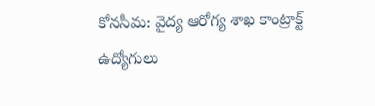కోనసీమ: వైద్య ఆరోగ్య శాఖ కాంట్రాక్ట్ ఉద్యోగులు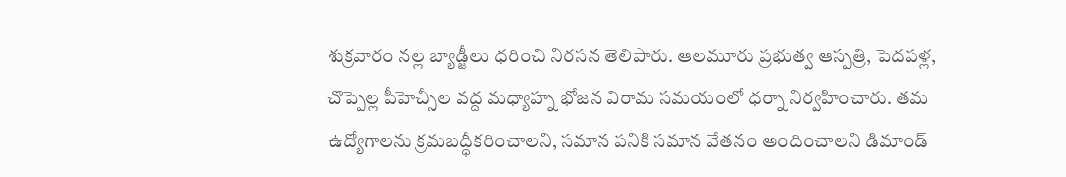శుక్రవారం నల్ల బ్యాడ్జీలు ధరించి నిరసన తెలిపారు. ఆలమూరు ప్రభుత్వ ఆస్పత్రి, పెదపళ్ల, చొప్పెల్ల పీహెచ్సీల వద్ద మధ్యాహ్న భోజన విరామ సమయంలో ధర్నా నిర్వహించారు. తమ ఉద్యోగాలను క్రమబద్ధీకరించాలని, సమాన పనికి సమాన వేతనం అందించాలని డిమాండ్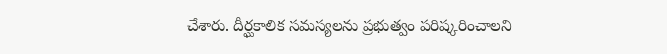చేశారు. దీర్ఘకాలిక సమస్యలను ప్రభుత్వం పరిష్కరించాలని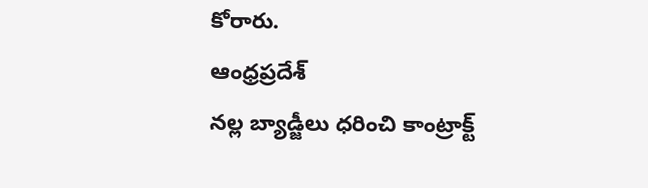కోరారు.
ఆంధ్రప్రదేశ్
నల్ల బ్యాడ్జీలు ధరించి కాంట్రాక్ట్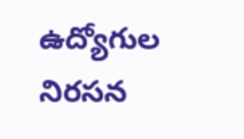ఉద్యోగుల నిరసన